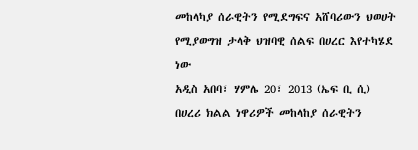መከላካያ ሰራዊትን የሚደግፍና አሸባሪውን ህወሀት የሚያወግዝ ታላቅ ህዝባዊ ሰልፍ በሀረር እየተካሄደ ነው
አዲስ አበባ፣ ሃምሌ 20፣ 2013 (ኤፍ ቢ ሲ) በሀረሪ ክልል ነዋሪዎች መከላከያ ሰራዊትን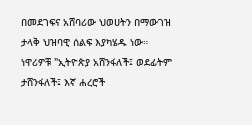በመደገፍና አሸባሪው ህወሀትን በማውገዝ ታላቅ ህዝባዊ ሰልፍ እያካሄዱ ነው።
ነዋሪዎቹ "ኢትዮጵያ አሸንፋለች፤ ወደፊትም ታሸንፋለች፤ እኛ ሐረሮች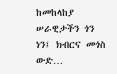ከመከላከያ ሠራዊታችን ጎን ነን፤ ክብርና መጎስ ውድ…